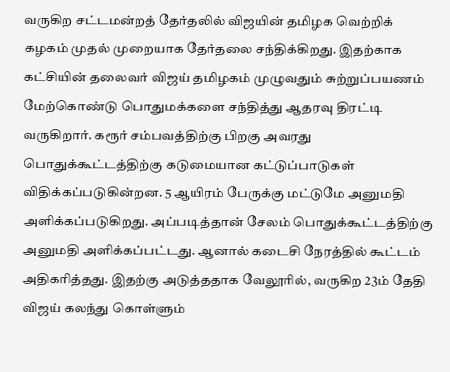வருகிற சட்டமன்றத் தேர்தலில் விஜயின் தமிழக வெற்றிக் கழகம் முதல் முறையாக தேர்தலை சந்திக்கிறது. இதற்காக கட்சியின் தலைவர் விஜய் தமிழகம் முழுவதும் சுற்றுப்பயணம் மேற்கொண்டு பொதுமக்களை சந்தித்து ஆதரவு திரட்டி வருகிறார். கரூர் சம்பவத்திற்கு பிறகு அவரது பொதுக்கூட்டத்திற்கு கடுமையான கட்டுப்பாடுகள் விதிக்கப்படுகின்றன. 5 ஆயிரம் பேருக்கு மட்டுமே அனுமதி அளிக்கப்படுகிறது. அப்படித்தான் சேலம் பொதுக்கூட்டத்திற்கு அனுமதி அளிக்கப்பட்டது. ஆனால் கடைசி நேரத்தில் கூட்டம் அதிகரித்தது. இதற்கு அடுத்ததாக வேலூரில், வருகிற 23ம் தேதி விஜய் கலந்து கொள்ளும்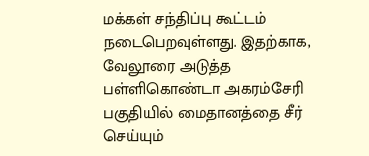மக்கள் சந்திப்பு கூட்டம் நடைபெறவுள்ளது. இதற்காக, வேலூரை அடுத்த பள்ளிகொண்டா அகரம்சேரி பகுதியில் மைதானத்தை சீர் செய்யும்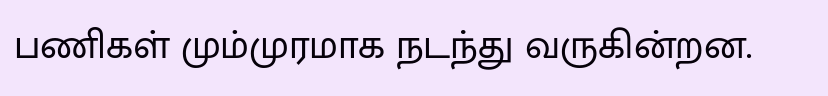பணிகள் மும்முரமாக நடந்து வருகின்றன.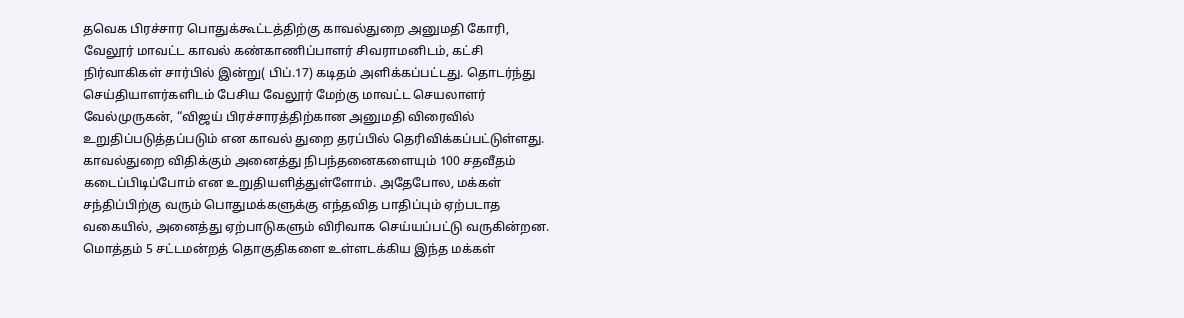தவெக பிரச்சார பொதுக்கூட்டத்திற்கு காவல்துறை அனுமதி கோரி, வேலூர் மாவட்ட காவல் கண்காணிப்பாளர் சிவராமனிடம், கட்சி நிர்வாகிகள் சார்பில் இன்று( பிப்.17) கடிதம் அளிக்கப்பட்டது. தொடர்ந்து செய்தியாளர்களிடம் பேசிய வேலூர் மேற்கு மாவட்ட செயலாளர் வேல்முருகன், “விஜய் பிரச்சாரத்திற்கான அனுமதி விரைவில் உறுதிப்படுத்தப்படும் என காவல் துறை தரப்பில் தெரிவிக்கப்பட்டுள்ளது. காவல்துறை விதிக்கும் அனைத்து நிபந்தனைகளையும் 100 சதவீதம் கடைப்பிடிப்போம் என உறுதியளித்துள்ளோம். அதேபோல, மக்கள் சந்திப்பிற்கு வரும் பொதுமக்களுக்கு எந்தவித பாதிப்பும் ஏற்படாத வகையில், அனைத்து ஏற்பாடுகளும் விரிவாக செய்யப்பட்டு வருகின்றன. மொத்தம் 5 சட்டமன்றத் தொகுதிகளை உள்ளடக்கிய இந்த மக்கள்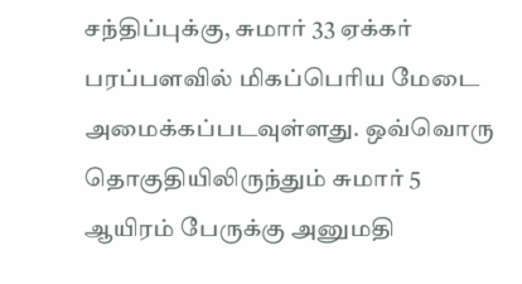சந்திப்புக்கு, சுமார் 33 ஏக்கர் பரப்பளவில் மிகப்பெரிய மேடை அமைக்கப்படவுள்ளது. ஒவ்வொரு தொகுதியிலிருந்தும் சுமார் 5 ஆயிரம் பேருக்கு அனுமதி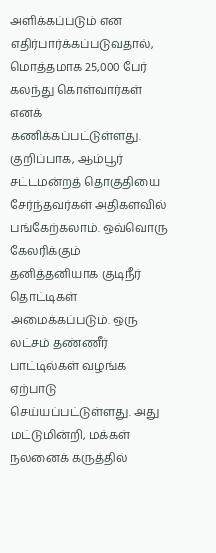அளிக்கப்படும் என எதிர்பார்க்கப்படுவதால், மொத்தமாக 25,000 பேர் கலந்து கொள்வார்கள் எனக் கணிக்கப்பட்டுள்ளது. குறிப்பாக, ஆம்பூர் சட்டமன்றத் தொகுதியை சேர்ந்தவர்கள் அதிகளவில் பங்கேற்கலாம். ஒவ்வொரு கேலரிக்கும் தனித்தனியாக குடிநீர் தொட்டிகள் அமைக்கப்படும். ஒரு லட்சம் தண்ணீர் பாட்டில்கள் வழங்க ஏற்பாடு செய்யப்பட்டுள்ளது. அது மட்டுமின்றி, மக்கள் நலனைக் கருத்தில்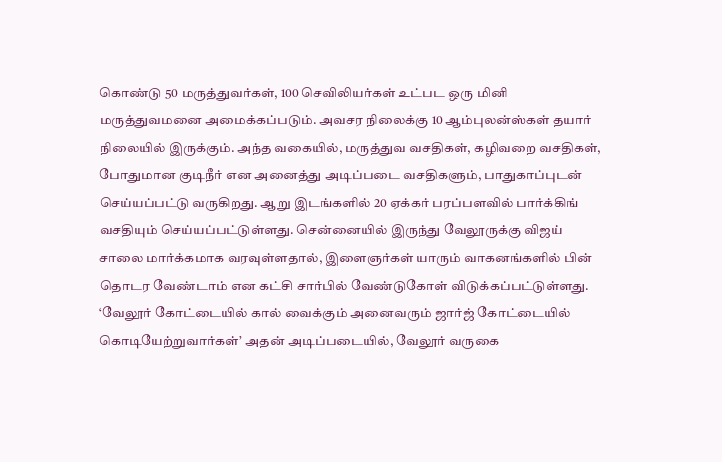கொண்டு 50 மருத்துவர்கள், 100 செவிலியர்கள் உட்பட ஒரு மினி மருத்துவமனை அமைக்கப்படும். அவசர நிலைக்கு 10 ஆம்புலன்ஸ்கள் தயார் நிலையில் இருக்கும். அந்த வகையில், மருத்துவ வசதிகள், கழிவறை வசதிகள், போதுமான குடிநீர் என அனைத்து அடிப்படை வசதிகளும், பாதுகாப்புடன் செய்யப்பட்டு வருகிறது. ஆறு இடங்களில் 20 ஏக்கர் பரப்பளவில் பார்க்கிங் வசதியும் செய்யப்பட்டுள்ளது. சென்னையில் இருந்து வேலூருக்கு விஜய் சாலை மார்க்கமாக வரவுள்ளதால், இளைஞர்கள் யாரும் வாகனங்களில் பின் தொடர வேண்டாம் என கட்சி சார்பில் வேண்டுகோள் விடுக்கப்பட்டுள்ளது. ‘வேலூர் கோட்டையில் கால் வைக்கும் அனைவரும் ஜார்ஜ் கோட்டையில் கொடியேற்றுவார்கள்’ அதன் அடிப்படையில், வேலூர் வருகை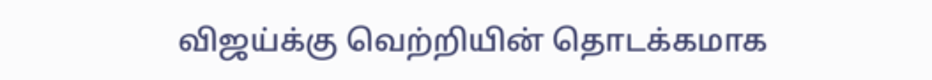விஜய்க்கு வெற்றியின் தொடக்கமாக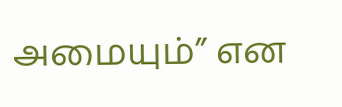அமையும்” என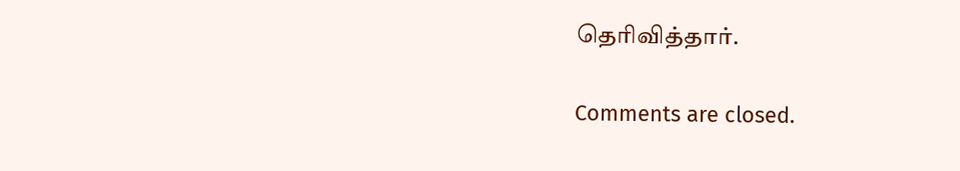தெரிவித்தார்.

Comments are closed.